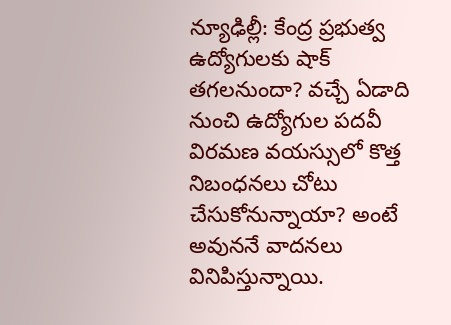న్యూఢిల్లీ: కేంద్ర ప్రభుత్వ ఉద్యోగులకు షాక్ తగలనుందా? వచ్చే ఏడాది నుంచి ఉద్యోగుల పదవీ విరమణ వయస్సులో కొత్త నిబంధనలు చోటు చేసుకోనున్నాయా? అంటే అవుననే వాదనలు వినిపిస్తున్నాయి.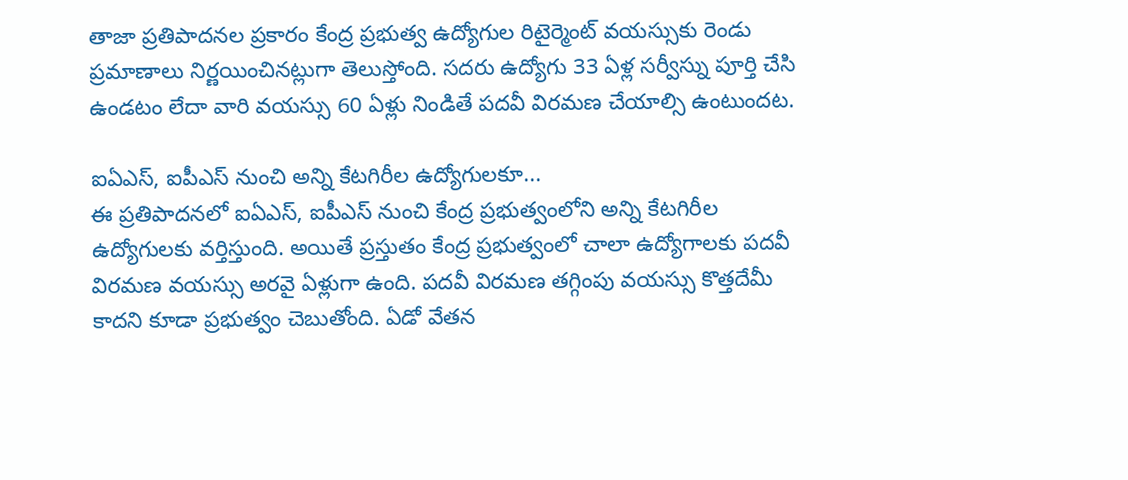తాజా ప్రతిపాదనల ప్రకారం కేంద్ర ప్రభుత్వ ఉద్యోగుల రిటైర్మెంట్ వయస్సుకు రెండు ప్రమాణాలు నిర్ణయించినట్లుగా తెలుస్తోంది. సదరు ఉద్యోగు 33 ఏళ్ల సర్వీస్ను పూర్తి చేసి ఉండటం లేదా వారి వయస్సు 60 ఏళ్లు నిండితే పదవీ విరమణ చేయాల్సి ఉంటుందట.

ఐఏఎస్, ఐపీఎస్ నుంచి అన్ని కేటగిరీల ఉద్యోగులకూ...
ఈ ప్రతిపాదనలో ఐఏఎస్, ఐపీఎస్ నుంచి కేంద్ర ప్రభుత్వంలోని అన్ని కేటగిరీల ఉద్యోగులకు వర్తిస్తుంది. అయితే ప్రస్తుతం కేంద్ర ప్రభుత్వంలో చాలా ఉద్యోగాలకు పదవీ విరమణ వయస్సు అరవై ఏళ్లుగా ఉంది. పదవీ విరమణ తగ్గింపు వయస్సు కొత్తదేమీ కాదని కూడా ప్రభుత్వం చెబుతోంది. ఏడో వేతన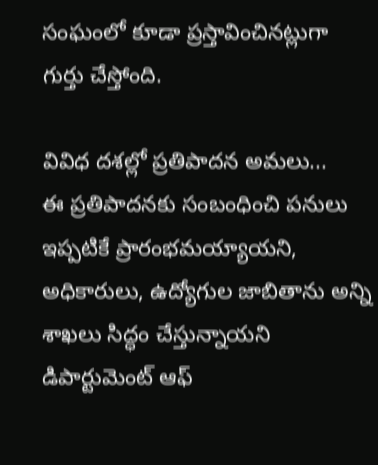సంఘంలో కూడా ప్రస్తావించినట్లుగా గుర్తు చేస్తోంది.

వివిధ దశల్లో ప్రతిపాదన అమలు...
ఈ ప్రతిపాదనకు సంబంధించి పనులు ఇప్పటికే ప్రారంభమయ్యాయని, అధికారులు, ఉద్యోగుల జాబితాను అన్ని శాఖలు సిద్ధం చేస్తున్నాయని డిపార్టుమెంట్ ఆఫ్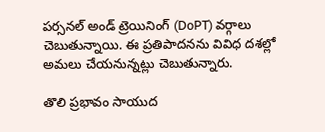పర్సనల్ అండ్ ట్రెయినింగ్ (DoPT) వర్గాలు చెబుతున్నాయి. ఈ ప్రతిపాదనను వివిధ దశల్లో అమలు చేయనున్నట్లు చెబుతున్నారు.

తొలి ప్రభావం సాయుద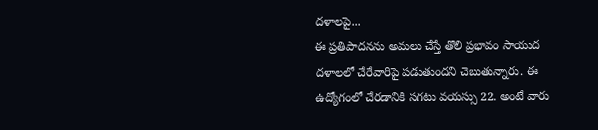దళాలపై...
ఈ ప్రతిపాదనను అమలు చేస్తే తొలి ప్రభావం సాయుద దళాలలో చేరేవారిపై పడుతుందని చెబుతున్నారు. ఈ ఉద్యోగంలో చేరడానికి సగటు వయస్సు 22. అంటే వారు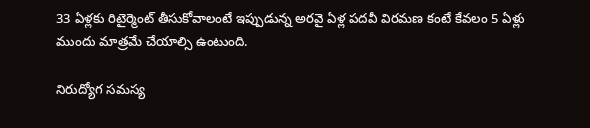33 ఏళ్లకు రిటైర్మెంట్ తీసుకోవాలంటే ఇప్పుడున్న అరవై ఏళ్ల పదవీ విరమణ కంటే కేవలం 5 ఏళ్లు ముందు మాత్రమే చేయాల్సి ఉంటుంది.

నిరుద్యోగ సమస్య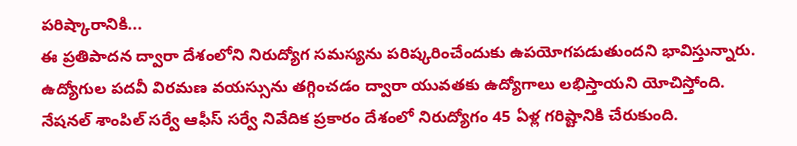పరిష్కారానికి...
ఈ ప్రతిపాదన ద్వారా దేశంలోని నిరుద్యోగ సమస్యను పరిష్కరించేందుకు ఉపయోగపడుతుందని భావిస్తున్నారు. ఉద్యోగుల పదవీ విరమణ వయస్సును తగ్గించడం ద్వారా యువతకు ఉద్యోగాలు లభిస్తాయని యోచిస్తోంది. నేషనల్ శాంపిల్ సర్వే ఆఫీస్ సర్వే నివేదిక ప్రకారం దేశంలో నిరుద్యోగం 45 ఏళ్ల గరిష్టానికి చేరుకుంది.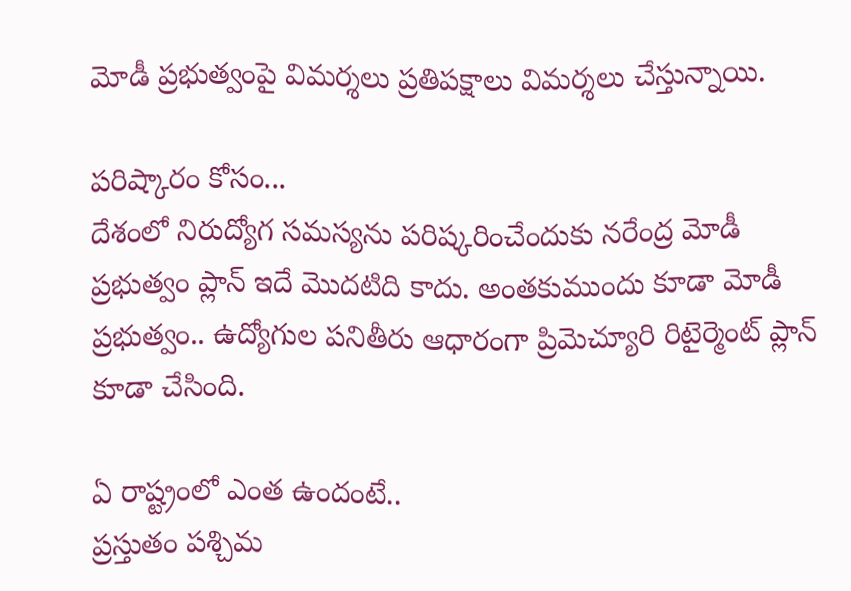మోడీ ప్రభుత్వంపై విమర్శలు ప్రతిపక్షాలు విమర్శలు చేస్తున్నాయి.

పరిష్కారం కోసం...
దేశంలో నిరుద్యోగ సమస్యను పరిష్కరించేందుకు నరేంద్ర మోడీ ప్రభుత్వం ప్లాన్ ఇదే మొదటిది కాదు. అంతకుముందు కూడా మోడీ ప్రభుత్వం.. ఉద్యోగుల పనితీరు ఆధారంగా ప్రిమెచ్యూరి రిటైర్మెంట్ ప్లాన్ కూడా చేసింది.

ఏ రాష్ట్రంలో ఎంత ఉందంటే..
ప్రస్తుతం పశ్చిమ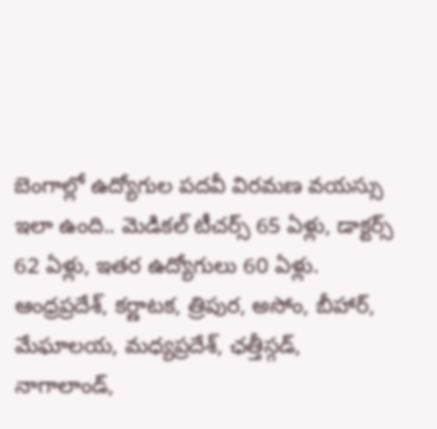బెంగాల్లో ఉద్యోగుల పదవీ విరమణ వయస్సు ఇలా ఉంది.. మెడికల్ టీచర్స్ 65 ఏళ్లు, డాక్టర్స్ 62 ఏళ్లు, ఇతర ఉద్యోగులు 60 ఏళ్లు. ఆంధ్రప్రదేశ్, కర్ణాటక, త్రిపుర, అసోం, బీహార్, మేఘాలయ, మధ్యప్రదేశ్, ఛత్తీస్గడ్, నాగాలాండ్,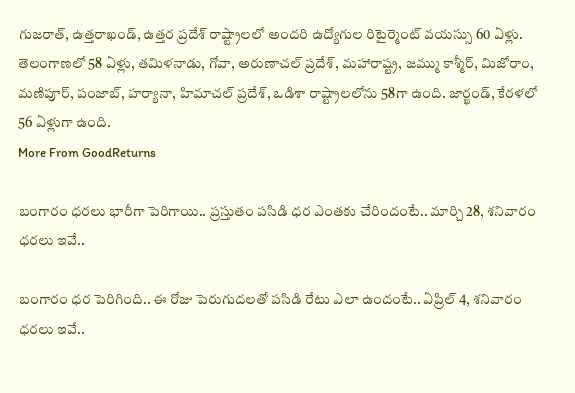గుజరాత్, ఉత్తరాఖండ్, ఉత్తర ప్రదేశ్ రాష్ట్రాలలో అందరి ఉద్యోగుల రిటైర్మెంట్ వయస్సు 60 ఏళ్లు. తెలంగాణలో 58 ఏళ్లు, తమిళనాడు, గోవా, అరుణాచల్ ప్రదేశ్, మహారాష్ట్ర, జమ్ము కాశ్మీర్, మిజోరాం, మణిపూర్, పంజాబ్, హర్యానా, హిమాచల్ ప్రదేశ్, ఒడిశా రాష్ట్రాలలోను 58గా ఉంది. జార్ఖండ్, కేరళలో 56 ఏళ్లుగా ఉంది.
More From GoodReturns

బంగారం ధరలు భారీగా పెరిగాయి.. ప్రస్తుతం పసిడి ధర ఎంతకు చేరిందంటే.. మార్చి 28, శనివారం ధరలు ఇవే..

బంగారం ధర పెరిగింది.. ఈ రోజు పెరుగుదలతో పసిడి రేటు ఎలా ఉందంటే.. ఏప్రిల్ 4, శనివారం ధరలు ఇవే..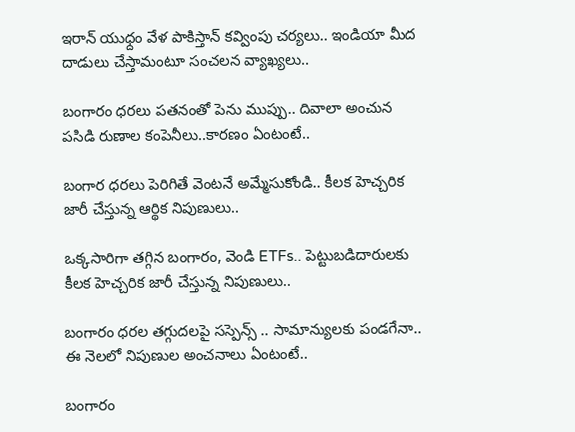ఇరాన్ యుధ్దం వేళ పాకిస్తాన్ కవ్వింపు చర్యలు.. ఇండియా మీద దాడులు చేస్తామంటూ సంచలన వ్యాఖ్యలు..

బంగారం ధరలు పతనంతో పెను ముప్పు.. దివాలా అంచున పసిడి రుణాల కంపెనీలు..కారణం ఏంటంటే..

బంగార ధరలు పెరిగితే వెంటనే అమ్మేసుకోండి.. కీలక హెచ్చరిక జారీ చేస్తున్న ఆర్థిక నిపుణులు..

ఒక్కసారిగా తగ్గిన బంగారం, వెండి ETFs.. పెట్టుబడిదారులకు కీలక హెచ్చరిక జారీ చేస్తున్న నిపుణులు..

బంగారం ధరల తగ్గుదలపై సస్పెన్స్ .. సామాన్యులకు పండగేనా.. ఈ నెలలో నిపుణుల అంచనాలు ఏంటంటే..

బంగారం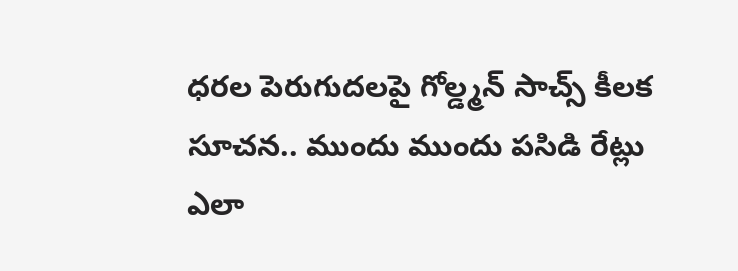ధరల పెరుగుదలపై గోల్డ్మన్ సాచ్స్ కీలక సూచన.. ముందు ముందు పసిడి రేట్లు ఎలా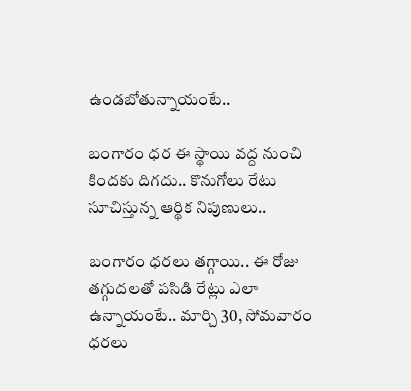ఉండబోతున్నాయంటే..

బంగారం ధర ఈ స్థాయి వద్ద నుంచి కిందకు దిగదు.. కొనుగోలు రేటు సూచిస్తున్న ఆర్థిక నిపుణులు..

బంగారం ధరలు తగ్గాయి.. ఈ రోజు తగ్గుదలతో పసిడి రేట్లు ఎలా ఉన్నాయంటే.. మార్చి 30, సోమవారం ధరలు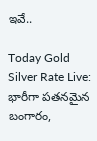ఇవే..

Today Gold Silver Rate Live: భారీగా పతనమైన బంగారం,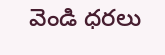వెండి ధరలు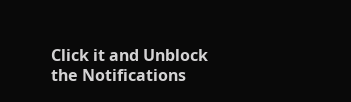Click it and Unblock the Notifications